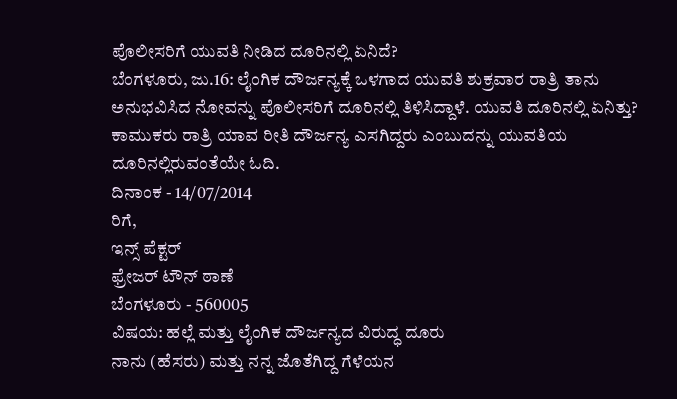ಪೊಲೀಸರಿಗೆ ಯುವತಿ ನೀಡಿದ ದೂರಿನಲ್ಲಿ ಏನಿದೆ?
ಬೆಂಗಳೂರು, ಜು.16: ಲೈಂಗಿಕ ದೌರ್ಜನ್ಯಕ್ಕೆ ಒಳಗಾದ ಯುವತಿ ಶುಕ್ರವಾರ ರಾತ್ರಿ ತಾನು ಅನುಭವಿಸಿದ ನೋವನ್ನು ಪೊಲೀಸರಿಗೆ ದೂರಿನಲ್ಲಿ ತಿಳಿಸಿದ್ದಾಳೆ. ಯುವತಿ ದೂರಿನಲ್ಲಿ ಏನಿತ್ತು? ಕಾಮುಕರು ರಾತ್ರಿ ಯಾವ ರೀತಿ ದೌರ್ಜನ್ಯ ಎಸಗಿದ್ದರು ಎಂಬುದನ್ನು ಯುವತಿಯ ದೂರಿನಲ್ಲಿರುವಂತೆಯೇ ಓದಿ.
ದಿನಾಂಕ - 14/07/2014
ರಿಗೆ,
ಇನ್ಸ್ ಪೆಕ್ಟರ್
ಫ್ರೇಜರ್ ಟೌನ್ ಠಾಣೆ
ಬೆಂಗಳೂರು - 560005
ವಿಷಯ: ಹಲ್ಲೆ ಮತ್ತು ಲೈಂಗಿಕ ದೌರ್ಜನ್ಯದ ವಿರುದ್ಧ ದೂರು
ನಾನು (ಹೆಸರು) ಮತ್ತು ನನ್ನ ಜೊತೆಗಿದ್ದ ಗೆಳೆಯನ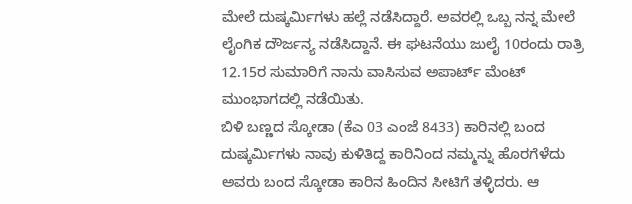ಮೇಲೆ ದುಷ್ಕರ್ಮಿಗಳು ಹಲ್ಲೆ ನಡೆಸಿದ್ದಾರೆ. ಅವರಲ್ಲಿ ಒಬ್ಬ ನನ್ನ ಮೇಲೆ ಲೈಂಗಿಕ ದೌರ್ಜನ್ಯ ನಡೆಸಿದ್ದಾನೆ. ಈ ಘಟನೆಯು ಜುಲೈ 10ರಂದು ರಾತ್ರಿ 12.15ರ ಸುಮಾರಿಗೆ ನಾನು ವಾಸಿಸುವ ಅಪಾರ್ಟ್ ಮೆಂಟ್ ಮುಂಭಾಗದಲ್ಲಿ ನಡೆಯಿತು.
ಬಿಳಿ ಬಣ್ಣದ ಸ್ಕೋಡಾ (ಕೆಎ 03 ಎಂಜೆ 8433) ಕಾರಿನಲ್ಲಿ ಬಂದ ದುಷ್ಕರ್ಮಿಗಳು ನಾವು ಕುಳಿತಿದ್ದ ಕಾರಿನಿಂದ ನಮ್ಮನ್ನು ಹೊರಗೆಳೆದು ಅವರು ಬಂದ ಸ್ಕೋಡಾ ಕಾರಿನ ಹಿಂದಿನ ಸೀಟಿಗೆ ತಳ್ಳಿದರು. ಆ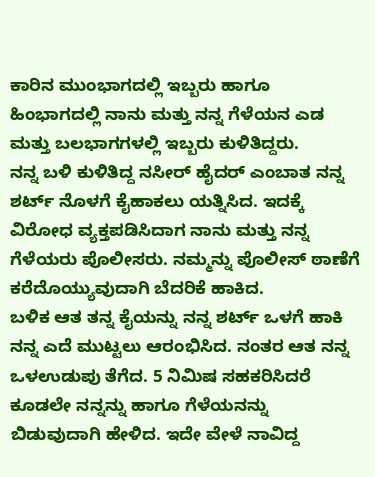ಕಾರಿನ ಮುಂಭಾಗದಲ್ಲಿ ಇಬ್ಬರು ಹಾಗೂ ಹಿಂಭಾಗದಲ್ಲಿ ನಾನು ಮತ್ತು ನನ್ನ ಗೆಳೆಯನ ಎಡ ಮತ್ತು ಬಲಭಾಗಗಳಲ್ಲಿ ಇಬ್ಬರು ಕುಳಿತಿದ್ದರು.
ನನ್ನ ಬಳಿ ಕುಳಿತಿದ್ದ ನಸೀರ್ ಹೈದರ್ ಎಂಬಾತ ನನ್ನ ಶರ್ಟ್ ನೊಳಗೆ ಕೈಹಾಕಲು ಯತ್ನಿಸಿದ. ಇದಕ್ಕೆ ವಿರೋಧ ವ್ಯಕ್ತಪಡಿಸಿದಾಗ ನಾನು ಮತ್ತು ನನ್ನ ಗೆಳೆಯರು ಪೊಲೀಸರು. ನಮ್ಮನ್ನು ಪೊಲೀಸ್ ಠಾಣೆಗೆ ಕರೆದೊಯ್ಯುವುದಾಗಿ ಬೆದರಿಕೆ ಹಾಕಿದ.
ಬಳಿಕ ಆತ ತನ್ನ ಕೈಯನ್ನು ನನ್ನ ಶರ್ಟ್ ಒಳಗೆ ಹಾಕಿ ನನ್ನ ಎದೆ ಮುಟ್ಟಲು ಆರಂಭಿಸಿದ. ನಂತರ ಆತ ನನ್ನ ಒಳಉಡುಪು ತೆಗೆದ. 5 ನಿಮಿಷ ಸಹಕರಿಸಿದರೆ ಕೂಡಲೇ ನನ್ನನ್ನು ಹಾಗೂ ಗೆಳೆಯನನ್ನು ಬಿಡುವುದಾಗಿ ಹೇಳಿದ. ಇದೇ ವೇಳೆ ನಾವಿದ್ದ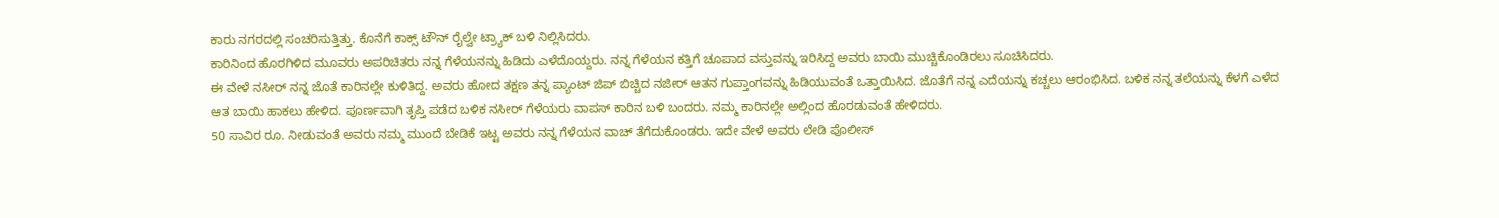ಕಾರು ನಗರದಲ್ಲಿ ಸಂಚರಿಸುತ್ತಿತ್ತು. ಕೊನೆಗೆ ಕಾಕ್ಸ್ ಟೌನ್ ರೈಲ್ವೇ ಟ್ರ್ಯಾಕ್ ಬಳಿ ನಿಲ್ಲಿಸಿದರು.
ಕಾರಿನಿಂದ ಹೊರಗಿಳಿದ ಮೂವರು ಅಪರಿಚಿತರು ನನ್ನ ಗೆಳೆಯನನ್ನು ಹಿಡಿದು ಎಳೆದೊಯ್ದರು. ನನ್ನ ಗೆಳೆಯನ ಕತ್ತಿಗೆ ಚೂಪಾದ ವಸ್ತುವನ್ನು ಇರಿಸಿದ್ದ ಅವರು ಬಾಯಿ ಮುಚ್ಚಿಕೊಂಡಿರಲು ಸೂಚಿಸಿದರು.
ಈ ವೇಳೆ ನಸೀರ್ ನನ್ನ ಜೊತೆ ಕಾರಿನಲ್ಲೇ ಕುಳಿತಿದ್ದ. ಅವರು ಹೋದ ತಕ್ಷಣ ತನ್ನ ಪ್ಯಾಂಟ್ ಜಿಪ್ ಬಿಚ್ಚಿದ ನಜೀರ್ ಆತನ ಗುಪ್ತಾಂಗವನ್ನು ಹಿಡಿಯುವಂತೆ ಒತ್ತಾಯಿಸಿದ. ಜೊತೆಗೆ ನನ್ನ ಎದೆಯನ್ನು ಕಚ್ಚಲು ಆರಂಭಿಸಿದ. ಬಳಿಕ ನನ್ನ ತಲೆಯನ್ನು ಕೆಳಗೆ ಎಳೆದ ಆತ ಬಾಯಿ ಹಾಕಲು ಹೇಳಿದ. ಪೂರ್ಣವಾಗಿ ತೃಪ್ತಿ ಪಡೆದ ಬಳಿಕ ನಸೀರ್ ಗೆಳೆಯರು ವಾಪಸ್ ಕಾರಿನ ಬಳಿ ಬಂದರು. ನಮ್ಮ ಕಾರಿನಲ್ಲೇ ಅಲ್ಲಿಂದ ಹೊರಡುವಂತೆ ಹೇಳಿದರು.
50 ಸಾವಿರ ರೂ. ನೀಡುವಂತೆ ಅವರು ನಮ್ಮ ಮುಂದೆ ಬೇಡಿಕೆ ಇಟ್ಟ ಅವರು ನನ್ನ ಗೆಳೆಯನ ವಾಚ್ ತೆಗೆದುಕೊಂಡರು. ಇದೇ ವೇಳೆ ಅವರು ಲೇಡಿ ಪೊಲೀಸ್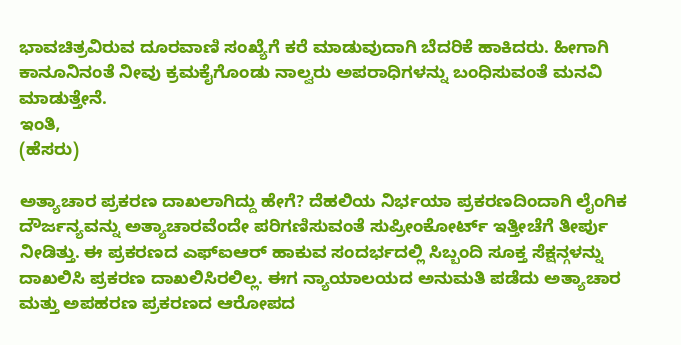ಭಾವಚಿತ್ರವಿರುವ ದೂರವಾಣಿ ಸಂಖ್ಯೆಗೆ ಕರೆ ಮಾಡುವುದಾಗಿ ಬೆದರಿಕೆ ಹಾಕಿದರು. ಹೀಗಾಗಿ ಕಾನೂನಿನಂತೆ ನೀವು ಕ್ರಮಕೈಗೊಂಡು ನಾಲ್ವರು ಅಪರಾಧಿಗಳನ್ನು ಬಂಧಿಸುವಂತೆ ಮನವಿ ಮಾಡುತ್ತೇನೆ.
ಇಂತಿ,
(ಹೆಸರು)

ಅತ್ಯಾಚಾರ ಪ್ರಕರಣ ದಾಖಲಾಗಿದ್ದು ಹೇಗೆ? ದೆಹಲಿಯ ನಿರ್ಭಯಾ ಪ್ರಕರಣದಿಂದಾಗಿ ಲೈಂಗಿಕ ದೌರ್ಜನ್ಯವನ್ನು ಅತ್ಯಾಚಾರವೆಂದೇ ಪರಿಗಣಿಸುವಂತೆ ಸುಪ್ರೀಂಕೋರ್ಟ್ ಇತ್ತೀಚೆಗೆ ತೀರ್ಪು ನೀಡಿತ್ತು. ಈ ಪ್ರಕರಣದ ಎಫ್ಐಆರ್ ಹಾಕುವ ಸಂದರ್ಭದಲ್ಲಿ ಸಿಬ್ಬಂದಿ ಸೂಕ್ತ ಸೆಕ್ಷನ್ಗಳನ್ನು ದಾಖಲಿಸಿ ಪ್ರಕರಣ ದಾಖಲಿಸಿರಲಿಲ್ಲ. ಈಗ ನ್ಯಾಯಾಲಯದ ಅನುಮತಿ ಪಡೆದು ಅತ್ಯಾಚಾರ ಮತ್ತು ಅಪಹರಣ ಪ್ರಕರಣದ ಆರೋಪದ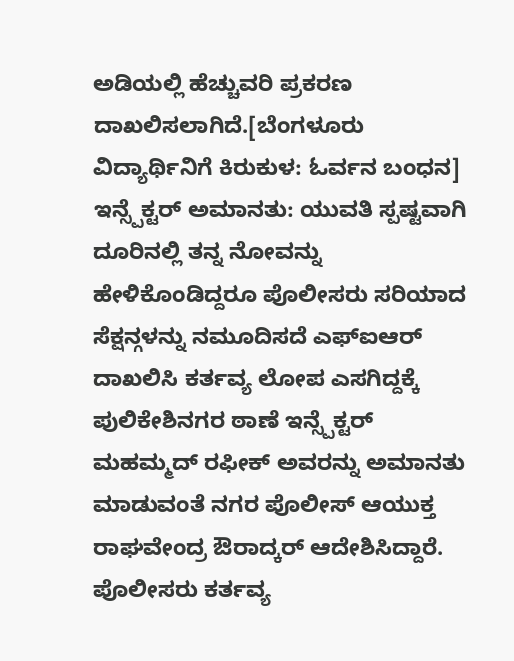ಅಡಿಯಲ್ಲಿ ಹೆಚ್ಚುವರಿ ಪ್ರಕರಣ ದಾಖಲಿಸಲಾಗಿದೆ.[ಬೆಂಗಳೂರು ವಿದ್ಯಾರ್ಥಿನಿಗೆ ಕಿರುಕುಳ: ಓರ್ವನ ಬಂಧನ]
ಇನ್ಸ್ಪೆಕ್ಟರ್ ಅಮಾನತು: ಯುವತಿ ಸ್ಪಷ್ಟವಾಗಿ ದೂರಿನಲ್ಲಿ ತನ್ನ ನೋವನ್ನು ಹೇಳಿಕೊಂಡಿದ್ದರೂ ಪೊಲೀಸರು ಸರಿಯಾದ ಸೆಕ್ಷನ್ಗಳನ್ನು ನಮೂದಿಸದೆ ಎಫ್ಐಆರ್ ದಾಖಲಿಸಿ ಕರ್ತವ್ಯ ಲೋಪ ಎಸಗಿದ್ದಕ್ಕೆ ಪುಲಿಕೇಶಿನಗರ ಠಾಣೆ ಇನ್ಸ್ಪೆಕ್ಟರ್ ಮಹಮ್ಮದ್ ರಫೀಕ್ ಅವರನ್ನು ಅಮಾನತು ಮಾಡುವಂತೆ ನಗರ ಪೊಲೀಸ್ ಆಯುಕ್ತ ರಾಘವೇಂದ್ರ ಔರಾದ್ಕರ್ ಆದೇಶಿಸಿದ್ದಾರೆ. ಪೊಲೀಸರು ಕರ್ತವ್ಯ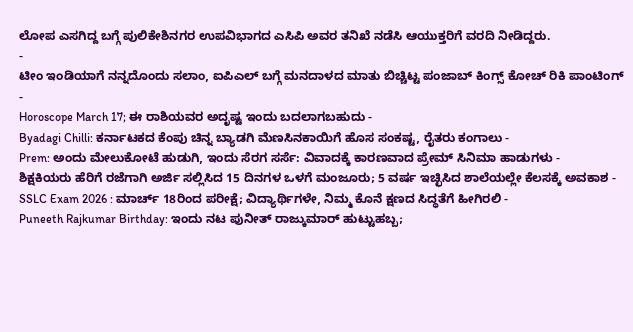ಲೋಪ ಎಸಗಿದ್ದ ಬಗ್ಗೆ ಪುಲಿಕೇಶಿನಗರ ಉಪವಿಭಾಗದ ಎಸಿಪಿ ಅವರ ತನಿಖೆ ನಡೆಸಿ ಆಯುಕ್ತರಿಗೆ ವರದಿ ನೀಡಿದ್ದರು.
-
ಟೀಂ ಇಂಡಿಯಾಗೆ ನನ್ನದೊಂದು ಸಲಾಂ, ಐಪಿಎಲ್ ಬಗ್ಗೆ ಮನದಾಳದ ಮಾತು ಬಿಚ್ಚಿಟ್ಟ ಪಂಜಾಬ್ ಕಿಂಗ್ಸ್ ಕೋಚ್ ರಿಕಿ ಪಾಂಟಿಂಗ್ -
Horoscope March 17; ಈ ರಾಶಿಯವರ ಅದೃಷ್ಟ ಇಂದು ಬದಲಾಗಬಹುದು -
Byadagi Chilli: ಕರ್ನಾಟಕದ ಕೆಂಪು ಚಿನ್ನ ಬ್ಯಾಡಗಿ ಮೆಣಸಿನಕಾಯಿಗೆ ಹೊಸ ಸಂಕಷ್ಟ, ರೈತರು ಕಂಗಾಲು -
Prem: ಅಂದು ಮೇಲುಕೋಟೆ ಹುಡುಗಿ, ಇಂದು ಸೆರಗ ಸರ್ಸೆ: ವಿವಾದಕ್ಕೆ ಕಾರಣವಾದ ಪ್ರೇಮ್ ಸಿನಿಮಾ ಹಾಡುಗಳು -
ಶಿಕ್ಷಕಿಯರು ಹೆರಿಗೆ ರಜೆಗಾಗಿ ಅರ್ಜಿ ಸಲ್ಲಿಸಿದ 15 ದಿನಗಳ ಒಳಗೆ ಮಂಜೂರು; 5 ವರ್ಷ ಇಚ್ಛಿಸಿದ ಶಾಲೆಯಲ್ಲೇ ಕೆಲಸಕ್ಕೆ ಅವಕಾಶ -
SSLC Exam 2026 : ಮಾರ್ಚ್ 18ರಿಂದ ಪರೀಕ್ಷೆ; ವಿದ್ಯಾರ್ಥಿಗಳೇ, ನಿಮ್ಮ ಕೊನೆ ಕ್ಷಣದ ಸಿದ್ಧತೆಗೆ ಹೀಗಿರಲಿ -
Puneeth Rajkumar Birthday: ಇಂದು ನಟ ಪುನೀತ್ ರಾಜ್ಕುಮಾರ್ ಹುಟ್ಟುಹಬ್ಬ;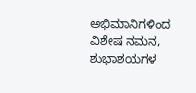ಅಭಿಮಾನಿಗಳಿಂದ ವಿಶೇಷ ನಮನ, ಶುಭಾಶಯಗಳ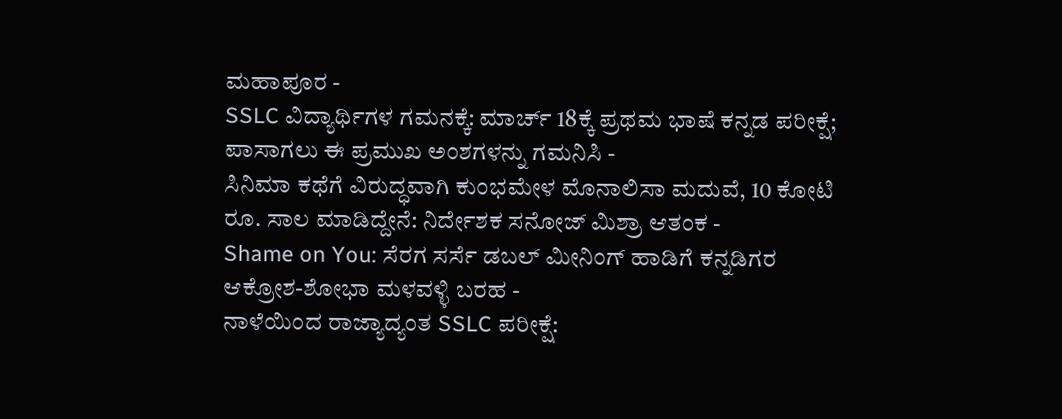ಮಹಾಪೂರ -
SSLC ವಿದ್ಯಾರ್ಥಿಗಳ ಗಮನಕ್ಕೆ: ಮಾರ್ಚ್ 18ಕ್ಕೆ ಪ್ರಥಮ ಭಾಷೆ ಕನ್ನಡ ಪರೀಕ್ಷೆ; ಪಾಸಾಗಲು ಈ ಪ್ರಮುಖ ಅಂಶಗಳನ್ನು ಗಮನಿಸಿ -
ಸಿನಿಮಾ ಕಥೆಗೆ ವಿರುದ್ಧವಾಗಿ ಕುಂಭಮೇಳ ಮೊನಾಲಿಸಾ ಮದುವೆ, 10 ಕೋಟಿ ರೂ. ಸಾಲ ಮಾಡಿದ್ದೇನೆ: ನಿರ್ದೇಶಕ ಸನೋಜ್ ಮಿಶ್ರಾ ಆತಂಕ -
Shame on You: ಸೆರಗ ಸರ್ಸೆ ಡಬಲ್ ಮೀನಿಂಗ್ ಹಾಡಿಗೆ ಕನ್ನಡಿಗರ ಆಕ್ರೋಶ-ಶೋಭಾ ಮಳವಳ್ಳಿ ಬರಹ -
ನಾಳೆಯಿಂದ ರಾಜ್ಯಾದ್ಯಂತ SSLC ಪರೀಕ್ಷೆ: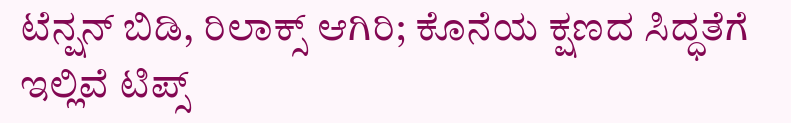ಟೆನ್ಷನ್ ಬಿಡಿ, ರಿಲಾಕ್ಸ್ ಆಗಿರಿ; ಕೊನೆಯ ಕ್ಷಣದ ಸಿದ್ಧತೆಗೆ ಇಲ್ಲಿವೆ ಟಿಪ್ಸ್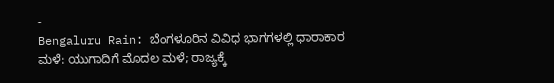-
Bengaluru Rain: ಬೆಂಗಳೂರಿನ ವಿವಿಧ ಭಾಗಗಳಲ್ಲಿ ಧಾರಾಕಾರ ಮಳೆ: ಯುಗಾದಿಗೆ ಮೊದಲ ಮಳೆ; ರಾಜ್ಯಕ್ಕೆ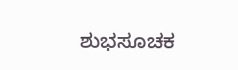ಶುಭಸೂಚಕ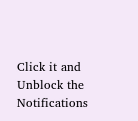Click it and Unblock the Notifications